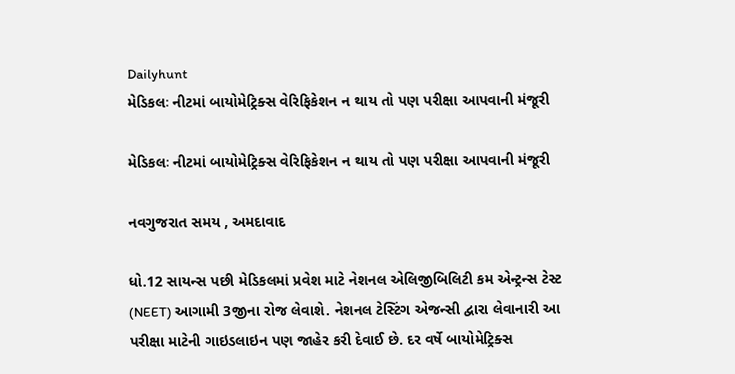Dailyhunt
મેડિકલઃ નીટમાં બાયોમેટ્રિક્સ વેરિફિકેશન ન થાય તો પણ પરીક્ષા આપવાની મંજૂરી

મેડિકલઃ નીટમાં બાયોમેટ્રિક્સ વેરિફિકેશન ન થાય તો પણ પરીક્ષા આપવાની મંજૂરી

નવગુજરાત સમય , અમદાવાદ

ધો.12 સાયન્સ પછી મેડિકલમાં પ્રવેશ માટે નેશનલ એલિજીબિલિટી કમ એન્ટ્રન્સ ટેસ્ટ (NEET) આગામી 3જીના રોજ લેવાશે. નેશનલ ટેસ્ટિંગ એજન્સી દ્વારા લેવાનારી આ પરીક્ષા માટેની ગાઇડલાઇન પણ જાહેર કરી દેવાઈ છે. દર વર્ષે બાયોમેટ્રિક્સ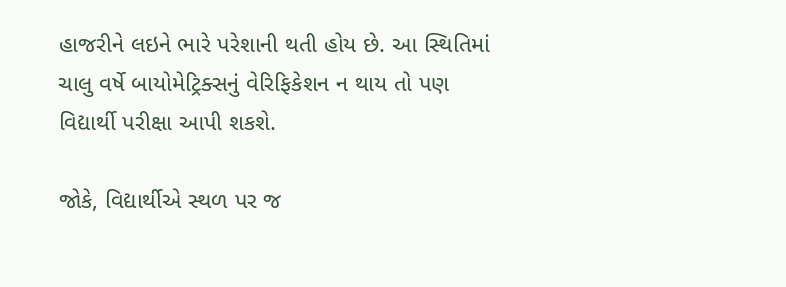હાજરીને લઇને ભારે પરેશાની થતી હોય છે. આ સ્થિતિમાં ચાલુ વર્ષે બાયોમેટ્રિક્સનું વેરિફિકેશન ન થાય તો પણ વિદ્યાર્થી પરીક્ષા આપી શકશે.

જોકે, વિદ્યાર્થીએ સ્થળ પર જ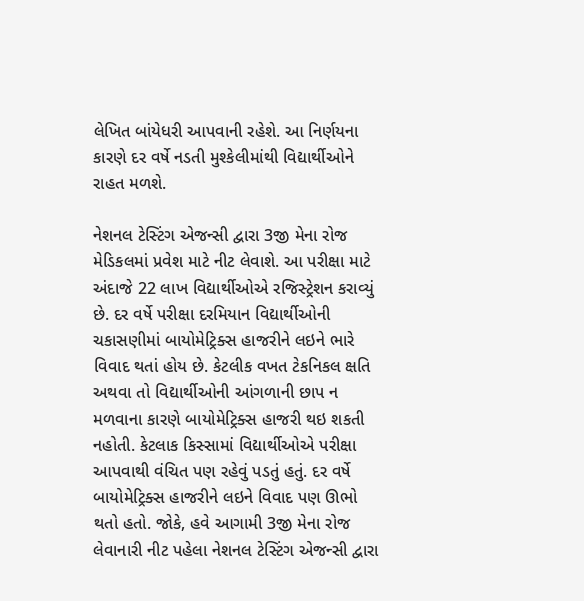લેખિત બાંયેધરી આપવાની રહેશે. આ નિર્ણયના કારણે દર વર્ષે નડતી મુશ્કેલીમાંથી વિદ્યાર્થીઓને રાહત મળશે.

નેશનલ ટેસ્ટિંગ એજન્સી દ્વારા 3જી મેના રોજ મેડિકલમાં પ્રવેશ માટે નીટ લેવાશે. આ પરીક્ષા માટે અંદાજે 22 લાખ વિદ્યાર્થીઓએ રજિસ્ટ્રેશન કરાવ્યું છે. દર વર્ષે પરીક્ષા દરમિયાન વિદ્યાર્થીઓની ચકાસણીમાં બાયોમેટ્રિક્સ હાજરીને લઇને ભારે વિવાદ થતાં હોય છે. કેટલીક વખત ટેકનિકલ ક્ષતિ અથવા તો વિદ્યાર્થીઓની આંગળાની છાપ ન મળવાના કારણે બાયોમેટ્રિક્સ હાજરી થઇ શકતી નહોતી. કેટલાક કિસ્સામાં વિદ્યાર્થીઓએ પરીક્ષા આપવાથી વંચિત પણ રહેવું પડતું હતું. દર વર્ષે બાયોમેટ્રિક્સ હાજરીને લઇને વિવાદ પણ ઊભો થતો હતો. જોકે, હવે આગામી 3જી મેના રોજ લેવાનારી નીટ પહેલા નેશનલ ટેસ્ટિંગ એજન્સી દ્વારા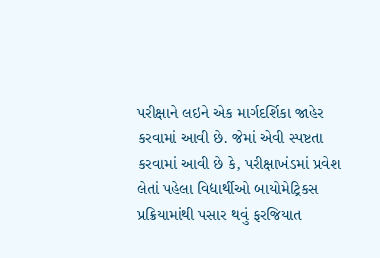પરીક્ષાને લઇને એક માર્ગદર્શિકા જાહેર કરવામાં આવી છે. જેમાં એવી સ્પષ્ટતા કરવામાં આવી છે કે, પરીક્ષાખંડમાં પ્રવેશ લેતાં પહેલા વિદ્યાર્થીઓ બાયોમેટ્રિકસ પ્રક્રિયામાંથી પસાર થવું ફરજિયાત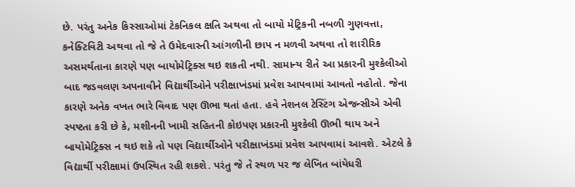છે. પરંતુ અનેક કિસ્સાઓમાં ટેકનિકલ ક્ષતિ અથવા તો બાયો મેટ્રિકની નબળી ગુણવત્તા, કનેક્ટિવિટી અથવા તો જે તે ઉમેદવારની આંગળીની છાપ ન મળવી અથવા તો શારીરિક અસમર્થતાના કારણે પણ બાયોમેટ્રિક્સ થઇ શકતી નથી. સામાન્ય રીતે આ પ્રકારની મુશ્કેલીઓ બાદ જડવલણ અપનાવીને વિદ્યાર્થીઓને પરીક્ષાખંડમાં પ્રવેશ આપવામાં આવતો નહોતો. જેના કારણે અનેક વખત ભારે વિવાદ પણ ઊભા થતાં હતા. હવે નેશનલ ટેસ્ટિંગ એજન્સીએ એવી સ્પષ્ટતા કરી છે કે, મશીનની ખામી સહિતની કોઇપણ પ્રકારની મુશ્કેલી ઊભી થાય અને બાયોમેટ્રિક્સ ન થઇ શકે તો પણ વિદ્યાર્થીઓને પરીક્ષાખંડમાં પ્રવેશ આપવામાં આવશે. એટલે કે વિદ્યાર્થી પરીક્ષામાં ઉપસ્થિત રહી શકશે. પરંતુ જે તે સ્થળ પર જ લેખિત બાંયેધરી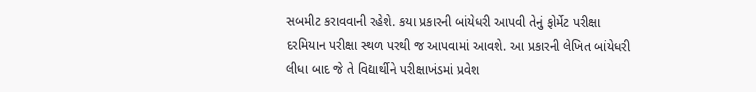સબમીટ કરાવવાની રહેશે. કયા પ્રકારની બાંયેધરી આપવી તેનું ફોર્મેટ પરીક્ષા દરમિયાન પરીક્ષા સ્થળ પરથી જ આપવામાં આવશે. આ પ્રકારની લેખિત બાંયેધરી લીધા બાદ જે તે વિદ્યાર્થીને પરીક્ષાખંડમાં પ્રવેશ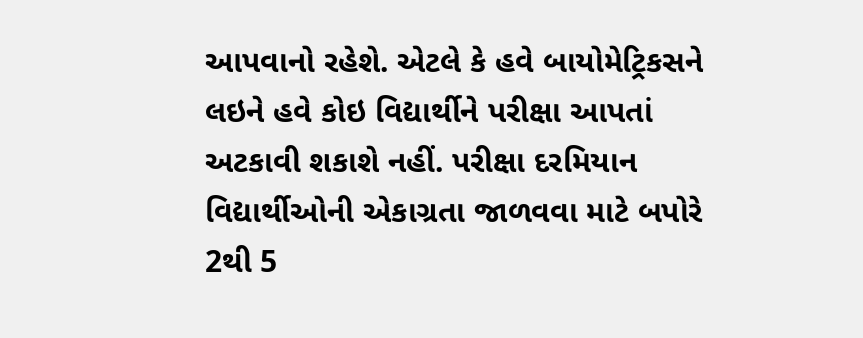આપવાનો રહેશે. એટલે કે હવે બાયોમેટ્રિકસને લઇને હવે કોઇ વિદ્યાર્થીને પરીક્ષા આપતાં અટકાવી શકાશે નહીં. પરીક્ષા દરમિયાન વિદ્યાર્થીઓની એકાગ્રતા જાળવવા માટે બપોરે 2થી 5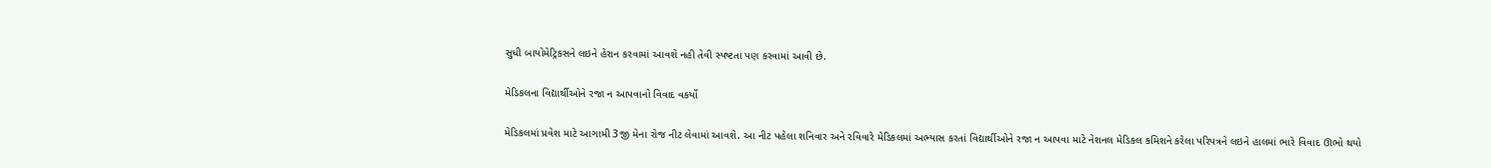સુધી બાયોમેટ્રિકસને લઇને હેરાન કરવામાં આવશે નહી તેવી સ્પષ્ટતા પણ કરવામાં આવી છે.

મેડિકલના વિદ્યાર્થીઓને રજા ન આપવાનો વિવાદ વકર્યો

મેડિકલમાં પ્રવેશ માટે આગામી 3જી મેના રોજ નીટ લેવામાં આવશે. આ નીટ પહેલા શનિવાર અને રવિવારે મેડિકલમાં અભ્યાસ કરતાં વિદ્યાર્થીઓને રજા ન આપવા માટે નેશનલ મેડિકલ કમિશને કરેલા પરિપત્રને લઇને હાલમાં ભારે વિવાદ ઊભો થયો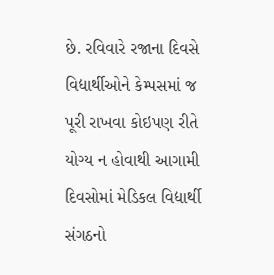છે. રવિવારે રજાના દિવસે વિદ્યાર્થીઓને કેમ્પસમાં જ પૂરી રાખવા કોઇપણ રીતે યોગ્ય ન હોવાથી આગામી દિવસોમાં મેડિકલ વિદ્યાર્થી સંગઠનો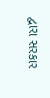દ્વારા સરકાર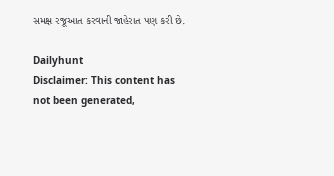સમક્ષ રજૂઆત કરવાની જાહેરાત પણ કરી છે.

Dailyhunt
Disclaimer: This content has not been generated,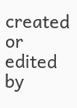created or edited by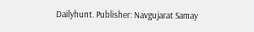Dailyhunt. Publisher: Navgujarat Samay